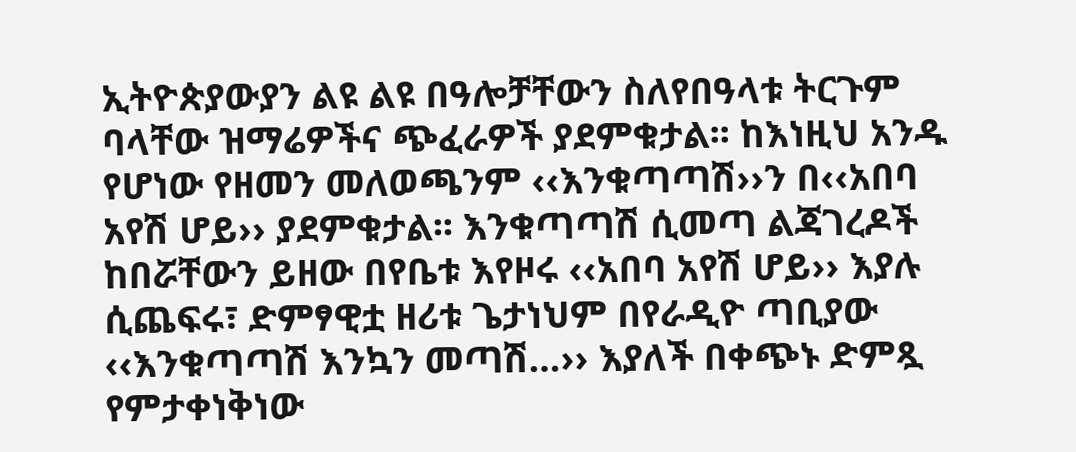ኢትዮጵያውያን ልዩ ልዩ በዓሎቻቸውን ስለየበዓላቱ ትርጉም ባላቸው ዝማሬዎችና ጭፈራዎች ያደምቁታል፡፡ ከእነዚህ አንዱ የሆነው የዘመን መለወጫንም ‹‹እንቁጣጣሽ››ን በ‹‹አበባ አየሽ ሆይ›› ያደምቁታል፡፡ እንቁጣጣሽ ሲመጣ ልጃገረዶች ከበሯቸውን ይዘው በየቤቱ እየዞሩ ‹‹አበባ አየሽ ሆይ›› እያሉ ሲጨፍሩ፣ ድምፃዊቷ ዘሪቱ ጌታነህም በየራዲዮ ጣቢያው ‹‹እንቁጣጣሽ እንኳን መጣሽ…›› እያለች በቀጭኑ ድምጿ የምታቀነቅነው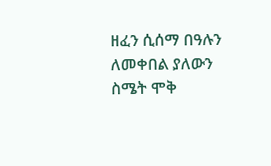ዘፈን ሲሰማ በዓሉን ለመቀበል ያለውን ስሜት ሞቅ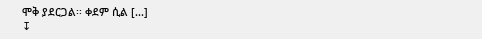ሞቅ ያደርጋል፡፡ ቀደም ሲል [...]
↧